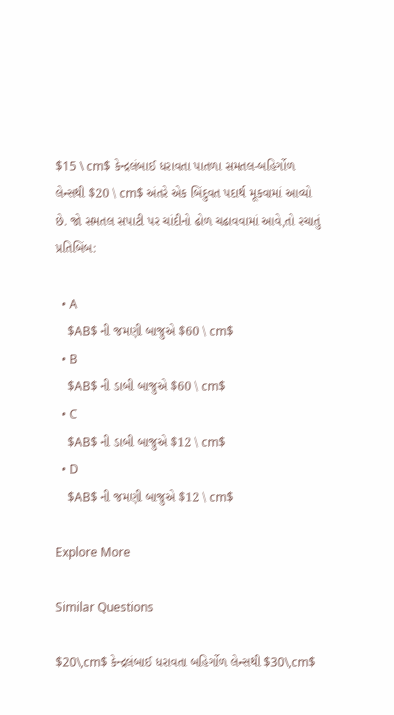$15 \ cm$ કેન્દ્રલંબાઈ ધરાવતા પાતળા સમતલ-બહિર્ગોળ લેન્સથી $20 \ cm$ અંતરે એક બિંદુવત પદાર્થ મૂકવામાં આવ્યો છે. જો સમતલ સપાટી પર ચાંદીનો ઢોળ ચઢાવવામાં આવે,તો રચાતું પ્રતિબિંબ:

  • A
    $AB$ ની જમણી બાજુએ $60 \ cm$
  • B
    $AB$ ની ડાબી બાજુએ $60 \ cm$
  • C
    $AB$ ની ડાબી બાજુએ $12 \ cm$
  • D
    $AB$ ની જમણી બાજુએ $12 \ cm$

Explore More

Similar Questions

$20\,cm$ કેન્દ્રલંબાઈ ધરાવતા બહિર્ગોળ લેન્સથી $30\,cm$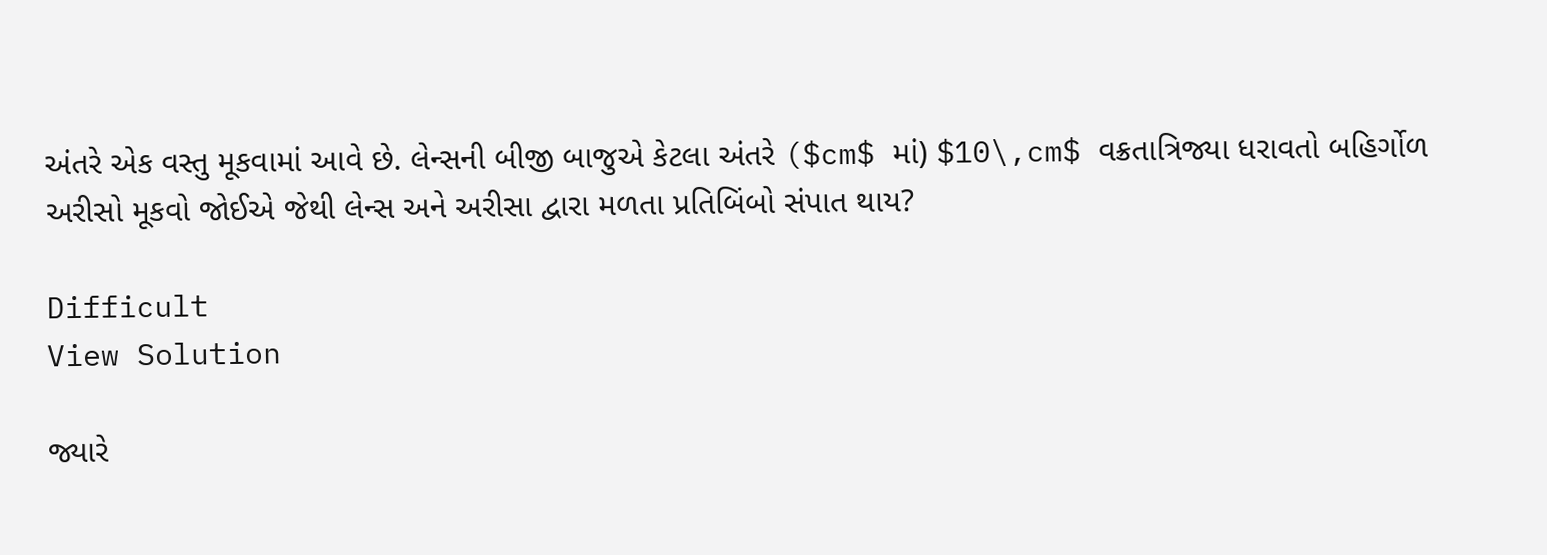અંતરે એક વસ્તુ મૂકવામાં આવે છે. લેન્સની બીજી બાજુએ કેટલા અંતરે ($cm$ માં) $10\,cm$ વક્રતાત્રિજ્યા ધરાવતો બહિર્ગોળ અરીસો મૂકવો જોઈએ જેથી લેન્સ અને અરીસા દ્વારા મળતા પ્રતિબિંબો સંપાત થાય?

Difficult
View Solution

જ્યારે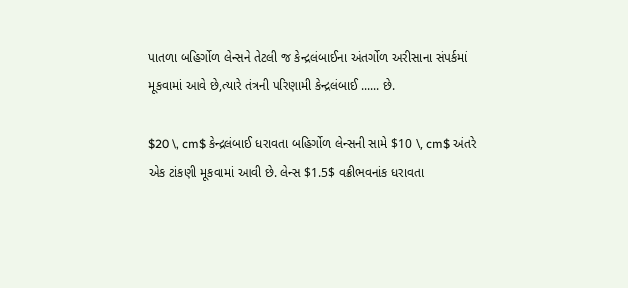પાતળા બહિર્ગોળ લેન્સને તેટલી જ કેન્દ્રલંબાઈના અંતર્ગોળ અરીસાના સંપર્કમાં મૂકવામાં આવે છે,ત્યારે તંત્રની પરિણામી કેન્દ્રલંબાઈ ...... છે.

$20 \, cm$ કેન્દ્રલંબાઈ ધરાવતા બહિર્ગોળ લેન્સની સામે $10 \, cm$ અંતરે એક ટાંકણી મૂકવામાં આવી છે. લેન્સ $1.5$ વક્રીભવનાંક ધરાવતા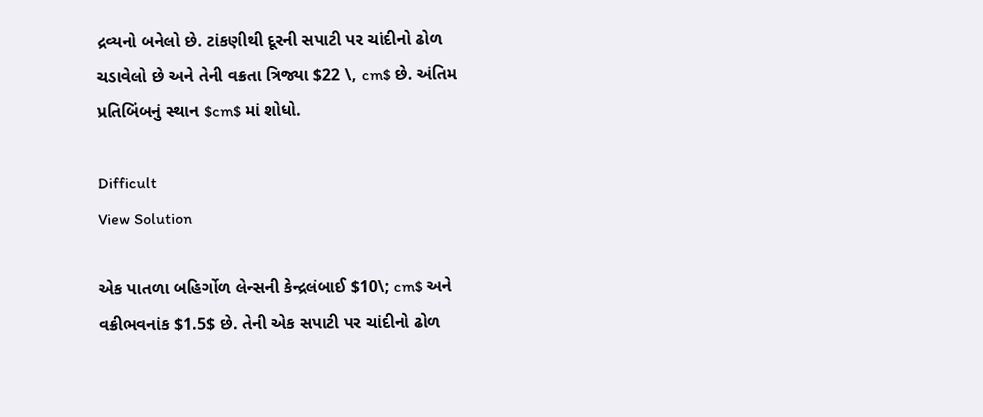દ્રવ્યનો બનેલો છે. ટાંકણીથી દૂરની સપાટી પર ચાંદીનો ઢોળ ચડાવેલો છે અને તેની વક્રતા ત્રિજ્યા $22 \, cm$ છે. અંતિમ પ્રતિબિંબનું સ્થાન $cm$ માં શોધો.

Difficult
View Solution

એક પાતળા બહિર્ગોળ લેન્સની કેન્દ્રલંબાઈ $10\; cm$ અને વક્રીભવનાંક $1.5$ છે. તેની એક સપાટી પર ચાંદીનો ઢોળ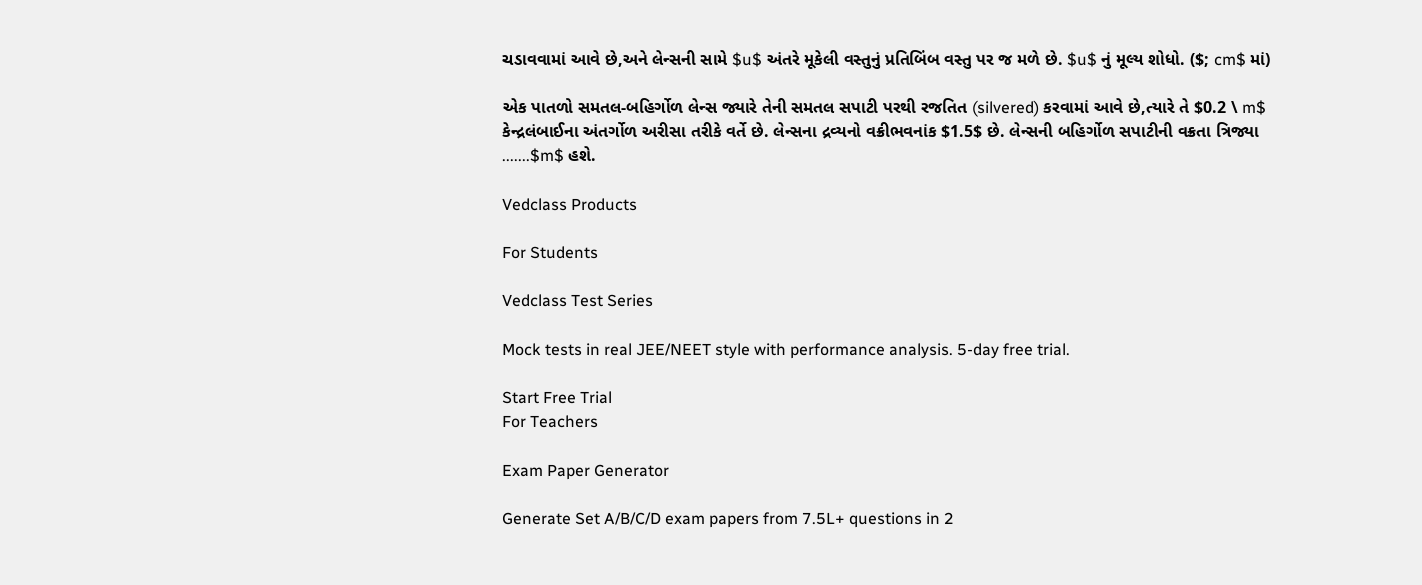ચડાવવામાં આવે છે,અને લેન્સની સામે $u$ અંતરે મૂકેલી વસ્તુનું પ્રતિબિંબ વસ્તુ પર જ મળે છે. $u$ નું મૂલ્ય શોધો. ($; cm$ માં)

એક પાતળો સમતલ-બહિર્ગોળ લેન્સ જ્યારે તેની સમતલ સપાટી પરથી રજતિત (silvered) કરવામાં આવે છે,ત્યારે તે $0.2 \ m$ કેન્દ્રલંબાઈના અંતર્ગોળ અરીસા તરીકે વર્તે છે. લેન્સના દ્રવ્યનો વક્રીભવનાંક $1.5$ છે. લેન્સની બહિર્ગોળ સપાટીની વક્રતા ત્રિજ્યા .......$m$ હશે.

Vedclass Products

For Students

Vedclass Test Series

Mock tests in real JEE/NEET style with performance analysis. 5-day free trial.

Start Free Trial
For Teachers

Exam Paper Generator

Generate Set A/B/C/D exam papers from 7.5L+ questions in 2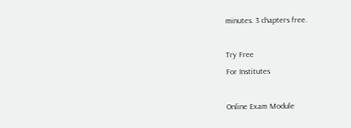minutes. 3 chapters free.

Try Free
For Institutes

Online Exam Module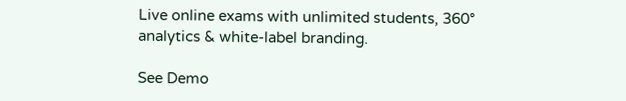Live online exams with unlimited students, 360° analytics & white-label branding.

See Demo